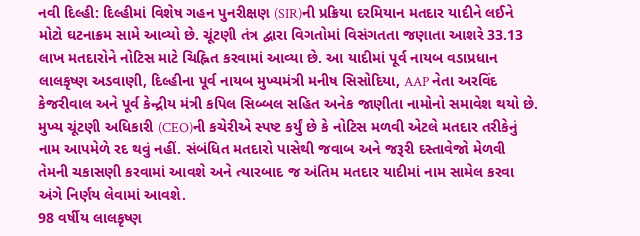નવી દિલ્હી: દિલ્હીમાં વિશેષ ગહન પુનરીક્ષણ (SIR)ની પ્રક્રિયા દરમિયાન મતદાર યાદીને લઈને મોટો ઘટનાક્રમ સામે આવ્યો છે. ચૂંટણી તંત્ર દ્વારા વિગતોમાં વિસંગતતા જણાતા આશરે 33.13 લાખ મતદારોને નોટિસ માટે ચિહ્નિત કરવામાં આવ્યા છે. આ યાદીમાં પૂર્વ નાયબ વડાપ્રધાન લાલકૃષ્ણ અડવાણી, દિલ્હીના પૂર્વ નાયબ મુખ્યમંત્રી મનીષ સિસોદિયા, AAP નેતા અરવિંદ કેજરીવાલ અને પૂર્વ કેન્દ્રીય મંત્રી કપિલ સિબ્બલ સહિત અનેક જાણીતા નામોનો સમાવેશ થયો છે.
મુખ્ય ચૂંટણી અધિકારી (CEO)ની કચેરીએ સ્પષ્ટ કર્યું છે કે નોટિસ મળવી એટલે મતદાર તરીકેનું નામ આપમેળે રદ થવું નહીં. સંબંધિત મતદારો પાસેથી જવાબ અને જરૂરી દસ્તાવેજો મેળવી તેમની ચકાસણી કરવામાં આવશે અને ત્યારબાદ જ અંતિમ મતદાર યાદીમાં નામ સામેલ કરવા અંગે નિર્ણય લેવામાં આવશે.
98 વર્ષીય લાલકૃષ્ણ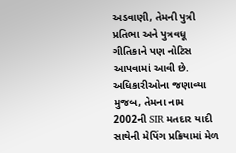અડવાણી, તેમની પુત્રી પ્રતિભા અને પુત્રવધૂ ગીતિકાને પણ નોટિસ આપવામાં આવી છે. અધિકારીઓના જણાવ્યા મુજબ, તેમના નામ 2002ની SIR મતદાર યાદી સાથેની મેપિંગ પ્રક્રિયામાં મેળ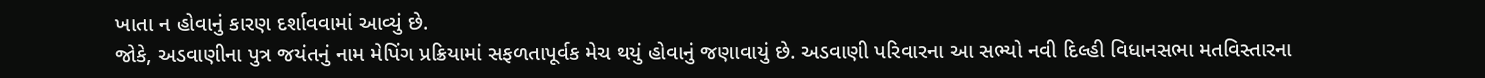ખાતા ન હોવાનું કારણ દર્શાવવામાં આવ્યું છે.
જોકે, અડવાણીના પુત્ર જયંતનું નામ મેપિંગ પ્રક્રિયામાં સફળતાપૂર્વક મેચ થયું હોવાનું જણાવાયું છે. અડવાણી પરિવારના આ સભ્યો નવી દિલ્હી વિધાનસભા મતવિસ્તારના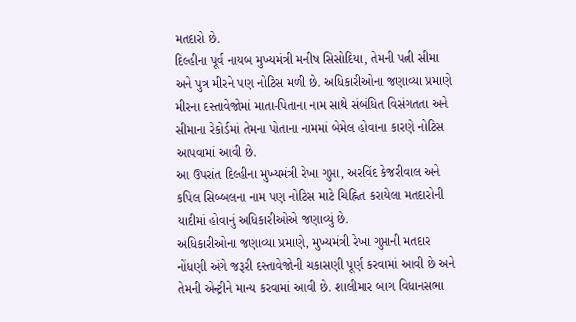મતદારો છે.
દિલ્હીના પૂર્વ નાયબ મુખ્યમંત્રી મનીષ સિસોદિયા, તેમની પત્ની સીમા અને પુત્ર મીરને પણ નોટિસ મળી છે. અધિકારીઓના જણાવ્યા પ્રમાણે મીરના દસ્તાવેજોમાં માતા-પિતાના નામ સાથે સંબંધિત વિસંગતતા અને સીમાના રેકોર્ડમાં તેમના પોતાના નામમાં બેમેલ હોવાના કારણે નોટિસ આપવામાં આવી છે.
આ ઉપરાંત દિલ્હીના મુખ્યમંત્રી રેખા ગુપ્તા, અરવિંદ કેજરીવાલ અને કપિલ સિબ્બલના નામ પણ નોટિસ માટે ચિહ્નિત કરાયેલા મતદારોની યાદીમાં હોવાનું અધિકારીઓએ જણાવ્યું છે.
અધિકારીઓના જણાવ્યા પ્રમાણે, મુખ્યમંત્રી રેખા ગુપ્તાની મતદાર નોંધણી અંગે જરૂરી દસ્તાવેજોની ચકાસણી પૂર્ણ કરવામાં આવી છે અને તેમની એન્ટ્રીને માન્ય કરવામાં આવી છે. શાલીમાર બાગ વિધાનસભા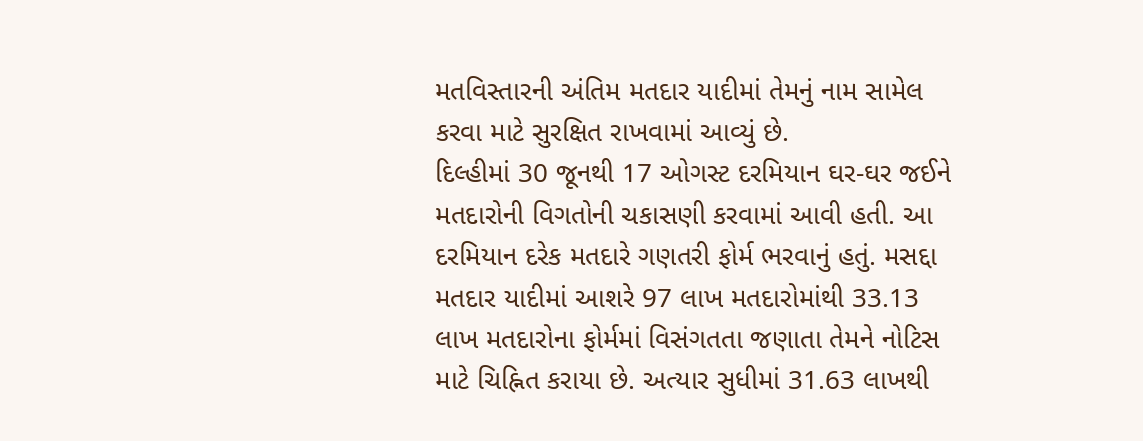મતવિસ્તારની અંતિમ મતદાર યાદીમાં તેમનું નામ સામેલ કરવા માટે સુરક્ષિત રાખવામાં આવ્યું છે.
દિલ્હીમાં 30 જૂનથી 17 ઓગસ્ટ દરમિયાન ઘર-ઘર જઈને મતદારોની વિગતોની ચકાસણી કરવામાં આવી હતી. આ દરમિયાન દરેક મતદારે ગણતરી ફોર્મ ભરવાનું હતું. મસદ્દા મતદાર યાદીમાં આશરે 97 લાખ મતદારોમાંથી 33.13 લાખ મતદારોના ફોર્મમાં વિસંગતતા જણાતા તેમને નોટિસ માટે ચિહ્નિત કરાયા છે. અત્યાર સુધીમાં 31.63 લાખથી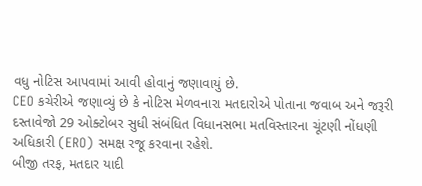વધુ નોટિસ આપવામાં આવી હોવાનું જણાવાયું છે.
CEO કચેરીએ જણાવ્યું છે કે નોટિસ મેળવનારા મતદારોએ પોતાના જવાબ અને જરૂરી દસ્તાવેજો 29 ઓક્ટોબર સુધી સંબંધિત વિધાનસભા મતવિસ્તારના ચૂંટણી નોંધણી અધિકારી (ERO) સમક્ષ રજૂ કરવાના રહેશે.
બીજી તરફ, મતદાર યાદી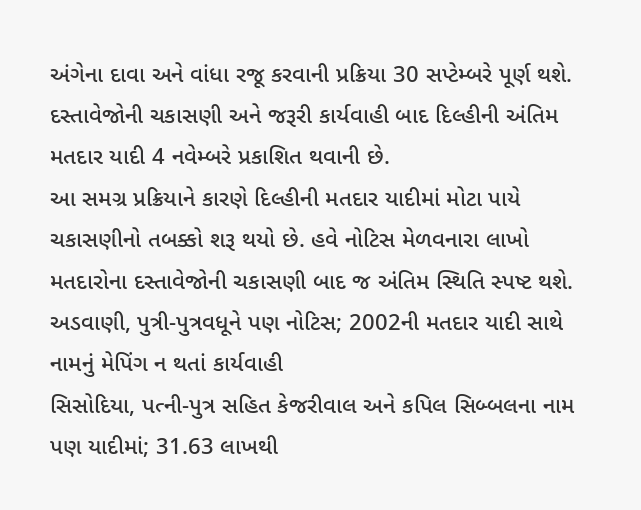અંગેના દાવા અને વાંધા રજૂ કરવાની પ્રક્રિયા 30 સપ્ટેમ્બરે પૂર્ણ થશે. દસ્તાવેજોની ચકાસણી અને જરૂરી કાર્યવાહી બાદ દિલ્હીની અંતિમ મતદાર યાદી 4 નવેમ્બરે પ્રકાશિત થવાની છે.
આ સમગ્ર પ્રક્રિયાને કારણે દિલ્હીની મતદાર યાદીમાં મોટા પાયે ચકાસણીનો તબક્કો શરૂ થયો છે. હવે નોટિસ મેળવનારા લાખો મતદારોના દસ્તાવેજોની ચકાસણી બાદ જ અંતિમ સ્થિતિ સ્પષ્ટ થશે.
અડવાણી, પુત્રી-પુત્રવધૂને પણ નોટિસ; 2002ની મતદાર યાદી સાથે નામનું મેપિંગ ન થતાં કાર્યવાહી
સિસોદિયા, પત્ની-પુત્ર સહિત કેજરીવાલ અને કપિલ સિબ્બલના નામ પણ યાદીમાં; 31.63 લાખથી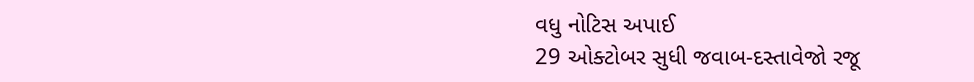વધુ નોટિસ અપાઈ
29 ઓક્ટોબર સુધી જવાબ-દસ્તાવેજો રજૂ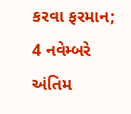કરવા ફરમાન; 4 નવેમ્બરે અંતિમ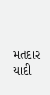મતદાર યાદી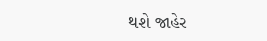થશે જાહેર